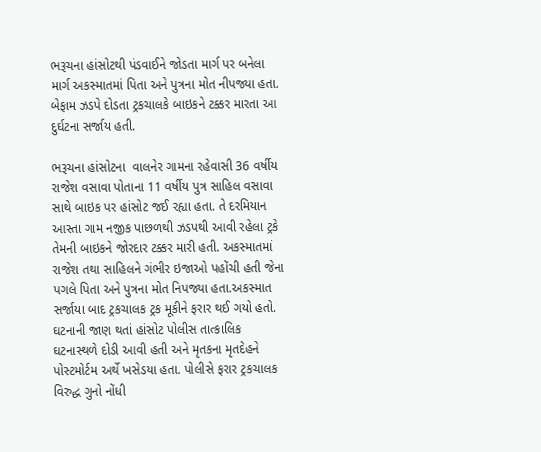ભરૂચના હાંસોટથી પંડવાઈને જોડતા માર્ગ પર બનેલા માર્ગ અકસ્માતમાં પિતા અને પુત્રના મોત નીપજ્યા હતા. બેફામ ઝડપે દોડતા ટ્રકચાલકે બાઇકને ટક્કર મારતા આ દુર્ઘટના સર્જાય હતી.

ભરૂચના હાંસોટના  વાલનેર ગામના રહેવાસી 36 વર્ષીય રાજેશ વસાવા પોતાના 11 વર્ષીય પુત્ર સાહિલ વસાવા સાથે બાઇક પર હાંસોટ જઈ રહ્યા હતા. તે દરમિયાન આસ્તા ગામ નજીક પાછળથી ઝડપથી આવી રહેલા ટ્રકે તેમની બાઇકને જોરદાર ટક્કર મારી હતી. અકસ્માતમાં રાજેશ તથા સાહિલને ગંભીર ઇજાઓ પહોંચી હતી જેના પગલે પિતા અને પુત્રના મોત નિપજ્યા હતા.અકસ્માત સર્જાયા બાદ ટ્રકચાલક ટ્રક મૂકીને ફરાર થઈ ગયો હતો. ઘટનાની જાણ થતાં હાંસોટ પોલીસ તાત્કાલિક ઘટનાસ્થળે દોડી આવી હતી અને મૃતકના મૃતદેહને પોસ્ટમોર્ટમ અર્થે ખસેડયા હતા. પોલીસે ફરાર ટ્રકચાલક વિરુદ્ધ ગુનો નોંધી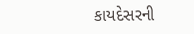કાયદેસરની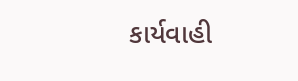કાર્યવાહી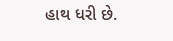હાથ ધરી છે.